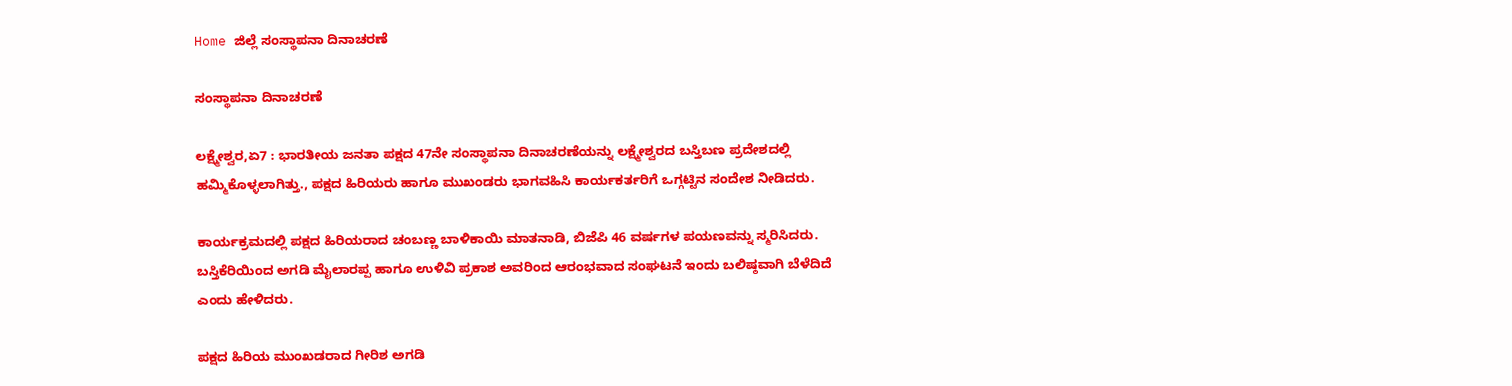Home ಜಿಲ್ಲೆ ಸಂಸ್ಥಾಪನಾ ದಿನಾಚರಣೆ

ಸಂಸ್ಥಾಪನಾ ದಿನಾಚರಣೆ

ಲಕ್ಷ್ಮೇಶ್ವರ,ಏ7 : ಭಾರತೀಯ ಜನತಾ ಪಕ್ಷದ 47ನೇ ಸಂಸ್ಥಾಪನಾ ದಿನಾಚರಣೆಯನ್ನು ಲಕ್ಷ್ಮೇಶ್ವರದ ಬಸ್ತಿಬಣ ಪ್ರದೇಶದಲ್ಲಿ ಹಮ್ಮಿಕೊಳ್ಳಲಾಗಿತ್ತು., ಪಕ್ಷದ ಹಿರಿಯರು ಹಾಗೂ ಮುಖಂಡರು ಭಾಗವಹಿಸಿ ಕಾರ್ಯಕರ್ತರಿಗೆ ಒಗ್ಗಟ್ಟಿನ ಸಂದೇಶ ನೀಡಿದರು.

ಕಾರ್ಯಕ್ರಮದಲ್ಲಿ ಪಕ್ಷದ ಹಿರಿಯರಾದ ಚಂಬಣ್ಣ ಬಾಳಿಕಾಯಿ ಮಾತನಾಡಿ, ಬಿಜೆಪಿ 46 ವರ್ಷಗಳ ಪಯಣವನ್ನು ಸ್ಮರಿಸಿದರು. ಬಸ್ತಿಕೆರಿಯಿಂದ ಅಗಡಿ ಮೈಲಾರಪ್ಪ ಹಾಗೂ ಉಳಿವಿ ಪ್ರಕಾಶ ಅವರಿಂದ ಆರಂಭವಾದ ಸಂಘಟನೆ ಇಂದು ಬಲಿಷ್ಠವಾಗಿ ಬೆಳೆದಿದೆ ಎಂದು ಹೇಳಿದರು.

ಪಕ್ಷದ ಹಿರಿಯ ಮುಂಖಡರಾದ ಗೀರಿಶ ಅಗಡಿ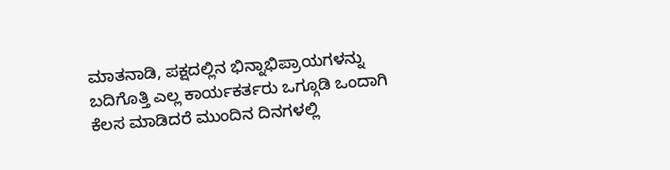ಮಾತನಾಡಿ, ಪಕ್ಷದಲ್ಲಿನ ಭಿನ್ನಾಭಿಪ್ರಾಯಗಳನ್ನು ಬದಿಗೊತ್ತಿ ಎಲ್ಲ ಕಾರ್ಯಕರ್ತರು ಒಗ್ಗೂಡಿ ಒಂದಾಗಿ ಕೆಲಸ ಮಾಡಿದರೆ ಮುಂದಿನ ದಿನಗಳಲ್ಲಿ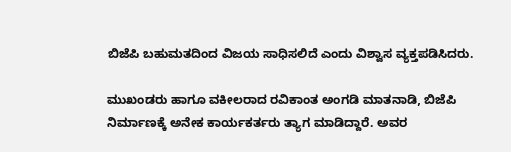ಬಿಜೆಪಿ ಬಹುಮತದಿಂದ ವಿಜಯ ಸಾಧಿಸಲಿದೆ ಎಂದು ವಿಶ್ವಾಸ ವ್ಯಕ್ತಪಡಿಸಿದರು.

ಮುಖಂಡರು ಹಾಗೂ ವಕೀಲರಾದ ರವಿಕಾಂತ ಅಂಗಡಿ ಮಾತನಾಡಿ, ಬಿಜೆಪಿ ನಿರ್ಮಾಣಕ್ಕೆ ಅನೇಕ ಕಾರ್ಯಕರ್ತರು ತ್ಯಾಗ ಮಾಡಿದ್ದಾರೆ. ಅವರ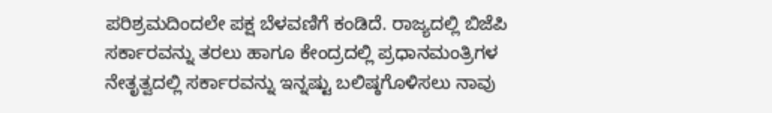ಪರಿಶ್ರಮದಿಂದಲೇ ಪಕ್ಷ ಬೆಳವಣಿಗೆ ಕಂಡಿದೆ. ರಾಜ್ಯದಲ್ಲಿ ಬಿಜೆಪಿ ಸರ್ಕಾರವನ್ನು ತರಲು ಹಾಗೂ ಕೇಂದ್ರದಲ್ಲಿ ಪ್ರಧಾನಮಂತ್ರಿಗಳ ನೇತೃತ್ವದಲ್ಲಿ ಸರ್ಕಾರವನ್ನು ಇನ್ನಷ್ಟು ಬಲಿಷ್ಠಗೊಳಿಸಲು ನಾವು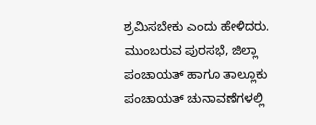ಶ್ರಮಿಸಬೇಕು ಎಂದು ಹೇಳಿದರು.
ಮುಂಬರುವ ಪುರಸಭೆ, ಜಿಲ್ಲಾ ಪಂಚಾಯತ್ ಹಾಗೂ ತಾಲ್ಲೂಕು ಪಂಚಾಯತ್ ಚುನಾವಣೆಗಳಲ್ಲಿ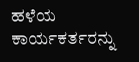ಹಳೆಯ ಕಾರ್ಯಕರ್ತರನ್ನು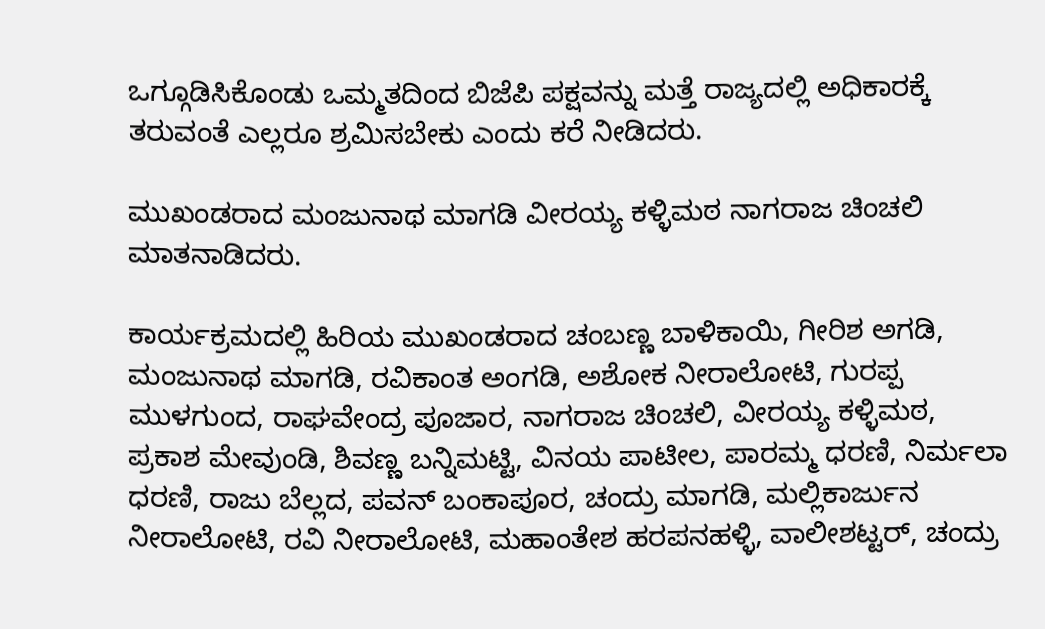ಒಗ್ಗೂಡಿಸಿಕೊಂಡು ಒಮ್ಮತದಿಂದ ಬಿಜೆಪಿ ಪಕ್ಷವನ್ನು ಮತ್ತೆ ರಾಜ್ಯದಲ್ಲಿ ಅಧಿಕಾರಕ್ಕೆ ತರುವಂತೆ ಎಲ್ಲರೂ ಶ್ರಮಿಸಬೇಕು ಎಂದು ಕರೆ ನೀಡಿದರು.

ಮುಖಂಡರಾದ ಮಂಜುನಾಥ ಮಾಗಡಿ ವೀರಯ್ಯ ಕಳ್ಳಿಮಠ ನಾಗರಾಜ ಚಿಂಚಲಿ ಮಾತನಾಡಿದರು.

ಕಾರ್ಯಕ್ರಮದಲ್ಲಿ ಹಿರಿಯ ಮುಖಂಡರಾದ ಚಂಬಣ್ಣ ಬಾಳಿಕಾಯಿ, ಗೀರಿಶ ಅಗಡಿ, ಮಂಜುನಾಥ ಮಾಗಡಿ, ರವಿಕಾಂತ ಅಂಗಡಿ, ಅಶೋಕ ನೀರಾಲೋಟಿ, ಗುರಪ್ಪ ಮುಳಗುಂದ, ರಾಘವೇಂದ್ರ ಪೂಜಾರ, ನಾಗರಾಜ ಚಿಂಚಲಿ, ವೀರಯ್ಯ ಕಳ್ಳಿಮಠ, ಪ್ರಕಾಶ ಮೇವುಂಡಿ, ಶಿವಣ್ಣ ಬನ್ನಿಮಟ್ಟಿ, ವಿನಯ ಪಾಟೀಲ, ಪಾರಮ್ಮ ಧರಣಿ, ನಿರ್ಮಲಾ ಧರಣಿ, ರಾಜು ಬೆಲ್ಲದ, ಪವನ್ ಬಂಕಾಪೂರ, ಚಂದ್ರು ಮಾಗಡಿ, ಮಲ್ಲಿಕಾರ್ಜುನ ನೀರಾಲೋಟಿ, ರವಿ ನೀರಾಲೋಟಿ, ಮಹಾಂತೇಶ ಹರಪನಹಳ್ಳಿ, ವಾಲೀಶಟ್ಟರ್, ಚಂದ್ರು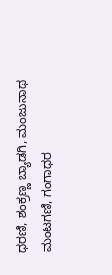ಧರಣಿ, ಶಂಕ್ರಣ್ಣ ಬ್ಯಾಡಗಿ, ಮಂಜುನಾಥ ಮಂಟಗಣಿ, ಗಂಗಾಧರ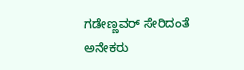ಗಡೇಣ್ಣವರ್ ಸೇರಿದಂತೆ ಅನೇಕರು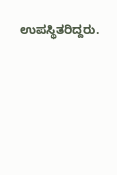ಉಪಸ್ಥಿತರಿದ್ದರು.